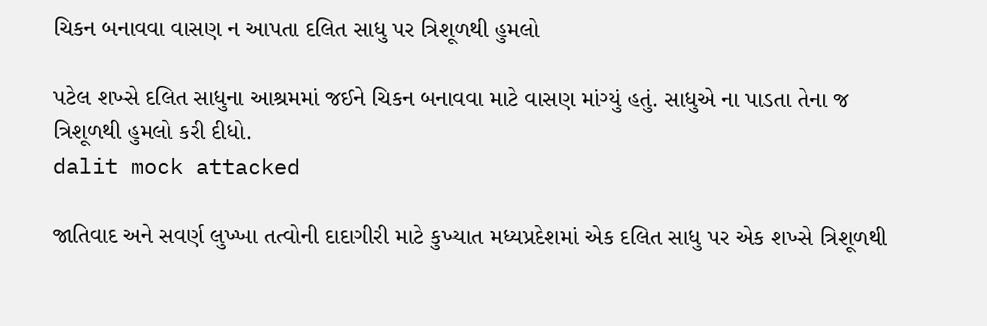ચિકન બનાવવા વાસણ ન આપતા દલિત સાધુ પર ત્રિશૂળથી હુમલો

પટેલ શખ્સે દલિત સાધુના આશ્રમમાં જઈને ચિકન બનાવવા માટે વાસણ માંગ્યું હતું. સાધુએ ના પાડતા તેના જ ત્રિશૂળથી હુમલો કરી દીધો.
dalit mock attacked

જાતિવાદ અને સવર્ણ લુખ્ખા તત્વોની દાદાગીરી માટે કુખ્યાત મધ્યપ્રદેશમાં એક દલિત સાધુ પર એક શખ્સે ત્રિશૂળથી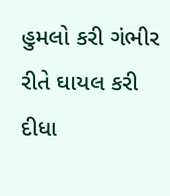હુમલો કરી ગંભીર રીતે ઘાયલ કરી દીધા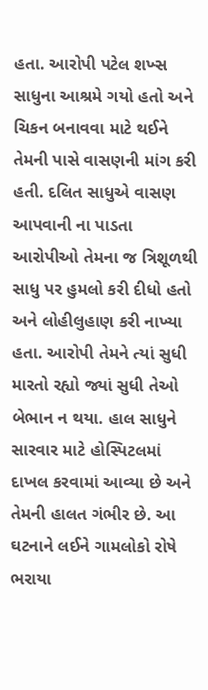હતા. આરોપી પટેલ શખ્સ સાધુના આશ્રમે ગયો હતો અને ચિકન બનાવવા માટે થઈને તેમની પાસે વાસણની માંગ કરી હતી. દલિત સાધુએ વાસણ આપવાની ના પાડતા આરોપીઓ તેમના જ ત્રિશૂળથી સાધુ પર હુમલો કરી દીધો હતો અને લોહીલુહાણ કરી નાખ્યા હતા. આરોપી તેમને ત્યાં સુધી મારતો રહ્યો જ્યાં સુધી તેઓ બેભાન ન થયા. હાલ સાધુને સારવાર માટે હોસ્પિટલમાં દાખલ કરવામાં આવ્યા છે અને તેમની હાલત ગંભીર છે. આ ઘટનાને લઈને ગામલોકો રોષે ભરાયા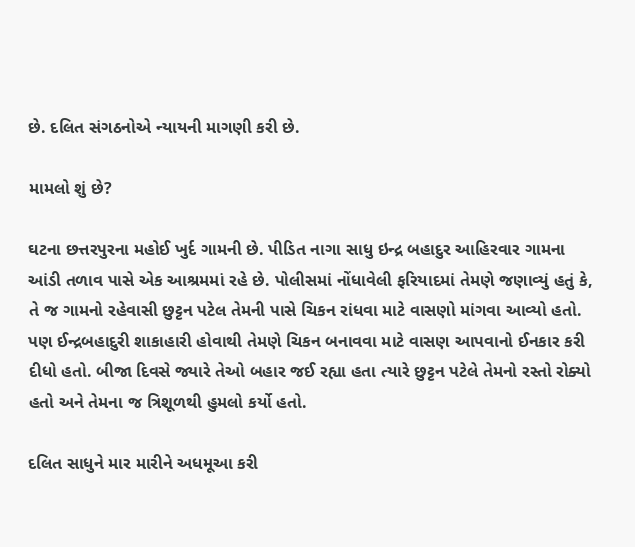છે. દલિત સંગઠનોએ ન્યાયની માગણી કરી છે.

મામલો શું છે?

ઘટના છત્તરપુરના મહોઈ ખુર્દ ગામની છે. પીડિત નાગા સાધુ ઇન્દ્ર બહાદુર આહિરવાર ગામના આંડી તળાવ પાસે એક આશ્રમમાં રહે છે. પોલીસમાં નોંધાવેલી ફરિયાદમાં તેમણે જણાવ્યું હતું કે, તે જ ગામનો રહેવાસી છુટ્ટન પટેલ તેમની પાસે ચિકન રાંધવા માટે વાસણો માંગવા આવ્યો હતો. પણ ઈન્દ્રબહાદુરી શાકાહારી હોવાથી તેમણે ચિકન બનાવવા માટે વાસણ આપવાનો ઈનકાર કરી દીધો હતો. બીજા દિવસે જ્યારે તેઓ બહાર જઈ રહ્યા હતા ત્યારે છુટ્ટન પટેલે તેમનો રસ્તો રોક્યો હતો અને તેમના જ ત્રિશૂળથી હુમલો કર્યો હતો.

દલિત સાધુને માર મારીને અધમૂઆ કરી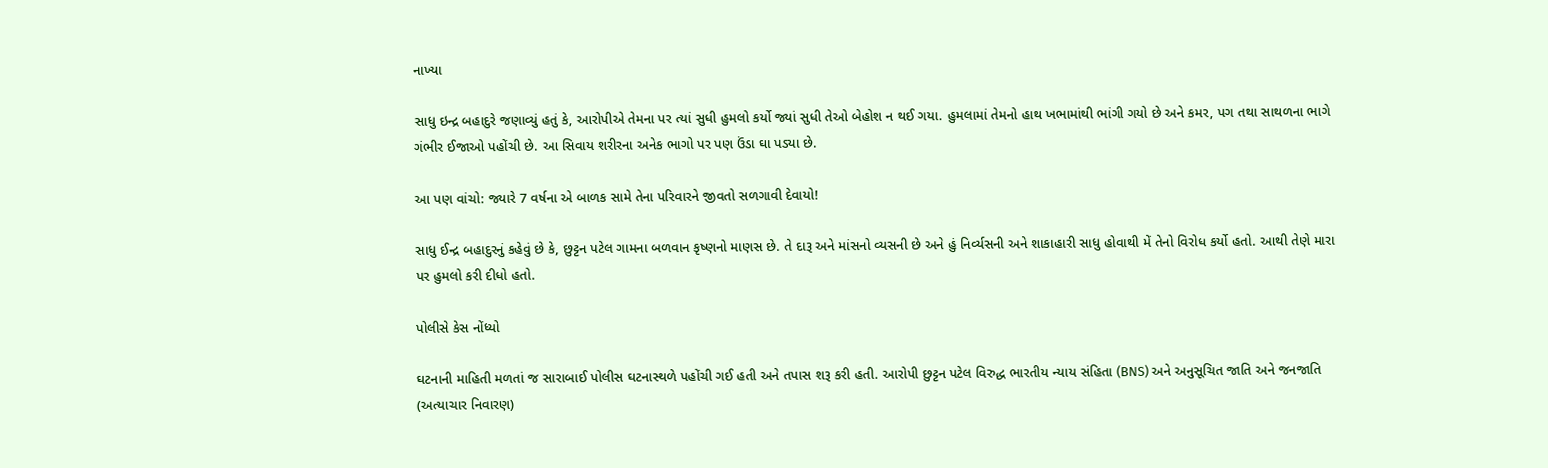નાખ્યા

સાધુ ઇન્દ્ર બહાદુરે જણાવ્યું હતું કે, આરોપીએ તેમના પર ત્યાં સુધી હુમલો કર્યો જ્યાં સુધી તેઓ બેહોશ ન થઈ ગયા. હુમલામાં તેમનો હાથ ખભામાંથી ભાંગી ગયો છે અને કમર, પગ તથા સાથળના ભાગે ગંભીર ઈજાઓ પહોંચી છે. આ સિવાય શરીરના અનેક ભાગો પર પણ ઉંડા ઘા પડ્યા છે.

આ પણ વાંચો: જ્યારે 7 વર્ષના એ બાળક સામે તેના પરિવારને જીવતો સળગાવી દેવાયો!

સાધુ ઈન્દ્ર બહાદુરનું કહેવું છે કે, છુટ્ટન પટેલ ગામના બળવાન કૃષ્ણનો માણસ છે. તે દારૂ અને માંસનો વ્યસની છે અને હું નિર્વ્યસની અને શાકાહારી સાધુ હોવાથી મેં તેનો વિરોધ કર્યો હતો. આથી તેણે મારા પર હુમલો કરી દીધો હતો.

પોલીસે કેસ નોંધ્યો

ઘટનાની માહિતી મળતાં જ સારાબાઈ પોલીસ ઘટનાસ્થળે પહોંચી ગઈ હતી અને તપાસ શરૂ કરી હતી. આરોપી છુટ્ટન પટેલ વિરુદ્ધ ભારતીય ન્યાય સંહિતા (BNS) અને અનુસૂચિત જાતિ અને જનજાતિ (અત્યાચાર નિવારણ)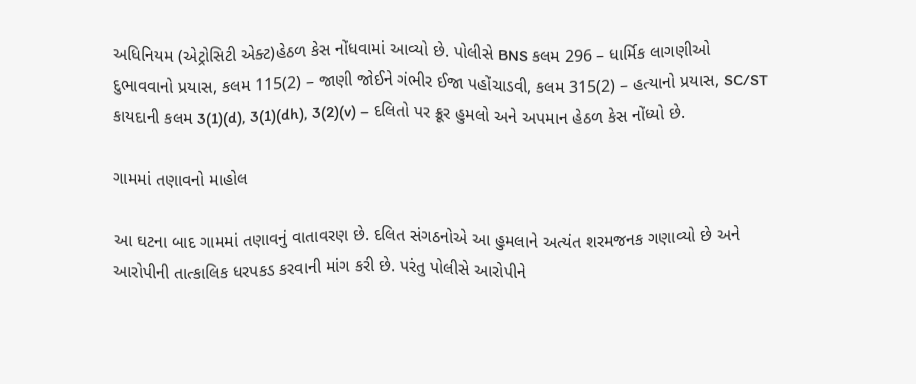અધિનિયમ (એટ્રોસિટી એક્ટ)હેઠળ કેસ નોંધવામાં આવ્યો છે. પોલીસે BNS કલમ 296 – ધાર્મિક લાગણીઓ દુભાવવાનો પ્રયાસ, કલમ 115(2) – જાણી જોઈને ગંભીર ઈજા પહોંચાડવી, કલમ 315(2) – હત્યાનો પ્રયાસ, SC/ST કાયદાની કલમ 3(1)(d), 3(1)(dh), 3(2)(v) – દલિતો પર ક્રૂર હુમલો અને અપમાન હેઠળ કેસ નોંધ્યો છે.

ગામમાં તણાવનો માહોલ

આ ઘટના બાદ ગામમાં તણાવનું વાતાવરણ છે. દલિત સંગઠનોએ આ હુમલાને અત્યંત શરમજનક ગણાવ્યો છે અને આરોપીની તાત્કાલિક ધરપકડ કરવાની માંગ કરી છે. પરંતુ પોલીસે આરોપીને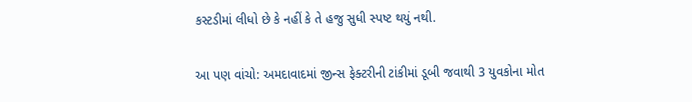કસ્ટડીમાં લીધો છે કે નહીં કે તે હજુ સુધી સ્પષ્ટ થયું નથી.

આ પણ વાંચો: અમદાવાદમાં જીન્સ ફેક્ટરીની ટાંકીમાં ડૂબી જવાથી 3 યુવકોના મોત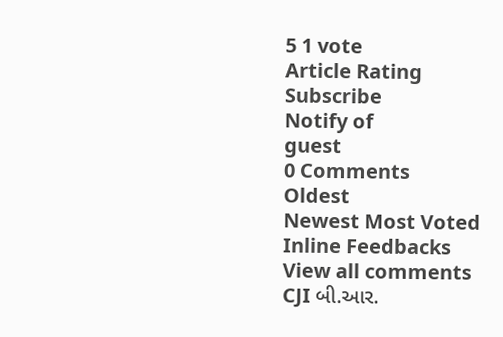5 1 vote
Article Rating
Subscribe
Notify of
guest
0 Comments
Oldest
Newest Most Voted
Inline Feedbacks
View all comments
CJI બી.આર.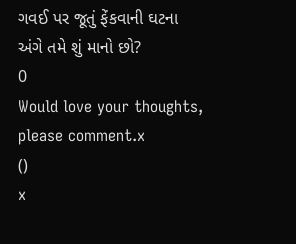ગવઈ પર જૂતું ફેંકવાની ઘટના અંગે તમે શું માનો છો?
0
Would love your thoughts, please comment.x
()
x